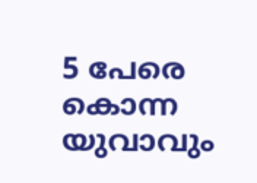5 പേരെ കൊന്ന യുവാവും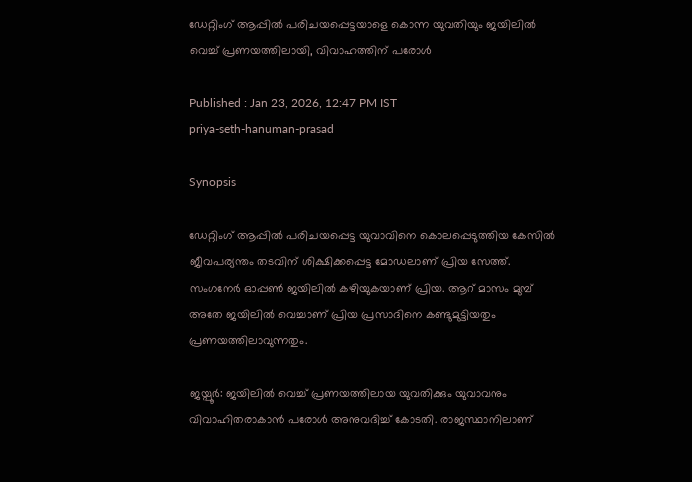ഡേറ്റിംഗ് ആപ്പിൽ പരിചയപ്പെട്ടയാളെ കൊന്ന യുവതിയും ജയിലിൽ വെച്ച് പ്രണയത്തിലായി, വിവാഹത്തിന് പരോൾ

Published : Jan 23, 2026, 12:47 PM IST
priya-seth-hanuman-prasad

Synopsis

ഡേറ്റിംഗ് ആപ്പിൽ പരിചയപ്പെട്ട യുവാവിനെ കൊലപ്പെടുത്തിയ കേസിൽ ജീവപര്യന്തം തടവിന് ശിക്ഷിക്കപ്പെട്ട മോഡലാണ് പ്രിയ സേത്ത്. സംഗനേർ ഓപ്പൺ ജയിലിൽ കഴിയുകയാണ് പ്രിയ. ആറ് മാസം മുമ്പ് അതേ ജയിലിൽ വെച്ചാണ് പ്രിയ പ്രസാദിനെ കണ്ടുമുട്ടിയതും പ്രണയത്തിലാവുന്നതും.

ജയ്പൂർ: ജയിലിൽ വെച്ച് പ്രണയത്തിലായ യുവതിക്കും യുവാവനും വിവാഹിതരാകാൻ പരോൾ അനുവദിച്ച് കോടതി. രാജസ്ഥാനിലാണ്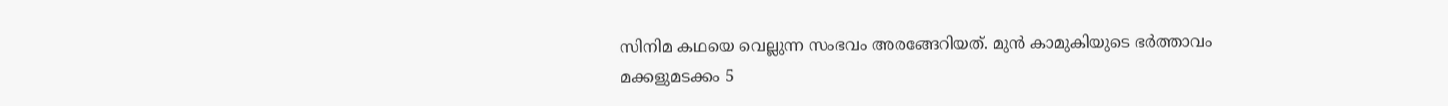സിനിമ കഥയെ വെല്ലുന്ന സംഭവം അരങ്ങേറിയത്. മുൻ കാമുകിയുടെ ഭർത്താവം മക്കളുമടക്കം 5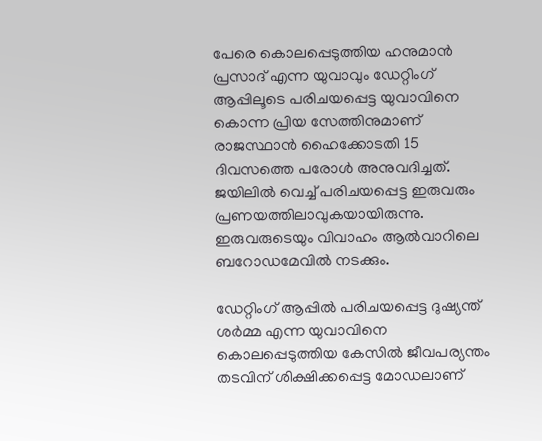പേരെ കൊലപ്പെടുത്തിയ ഹനുമാൻ പ്രസാദ് എന്ന യുവാവും ഡേറ്റിംഗ് ആപ്പിലൂടെ പരിചയപ്പെട്ട യുവാവിനെ കൊന്ന പ്രിയ സേത്തിനുമാണ് രാജസ്ഥാൻ ഹൈക്കോടതി 15 ദിവസത്തെ പരോൾ അനുവദിച്ചത്. ജയിലിൽ വെച്ച് പരിചയപ്പെട്ട ഇരുവരും പ്രണയത്തിലാവുകയായിരുന്നു. ഇരുവരുടെയും വിവാഹം ആൽവാറിലെ ബറോഡമേവിൽ നടക്കും.

ഡേറ്റിംഗ് ആപ്പിൽ പരിചയപ്പെട്ട ദുഷ്യന്ത് ശർമ്മ എന്ന യുവാവിനെ കൊലപ്പെടുത്തിയ കേസിൽ ജീവപര്യന്തം തടവിന് ശിക്ഷിക്കപ്പെട്ട മോഡലാണ്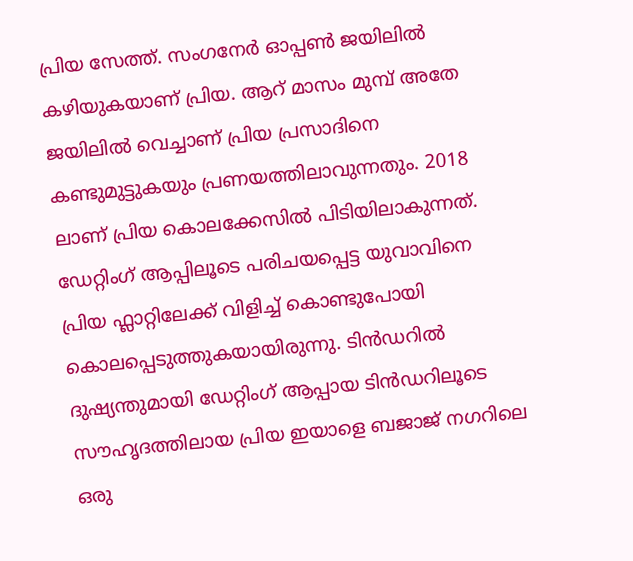പ്രിയ സേത്ത്. സംഗനേർ ഓപ്പൺ ജയിലിൽ കഴിയുകയാണ് പ്രിയ. ആറ് മാസം മുമ്പ് അതേ ജയിലിൽ വെച്ചാണ് പ്രിയ പ്രസാദിനെ കണ്ടുമുട്ടുകയും പ്രണയത്തിലാവുന്നതും. 2018 ലാണ് പ്രിയ കൊലക്കേസിൽ പിടിയിലാകുന്നത്. ഡേറ്റിംഗ് ആപ്പിലൂടെ പരിചയപ്പെട്ട യുവാവിനെ പ്രിയ ഫ്ലാറ്റിലേക്ക് വിളിച്ച് കൊണ്ടുപോയി കൊലപ്പെടുത്തുകയായിരുന്നു. ടിൻഡറിൽ ദുഷ്യന്തുമായി ഡേറ്റിംഗ് ആപ്പായ ടിൻഡറിലൂടെ സൗഹൃദത്തിലായ പ്രിയ ഇയാളെ ബജാജ് നഗറിലെ ഒരു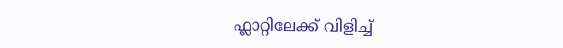ഫ്ലാറ്റിലേക്ക് വിളിച്ച്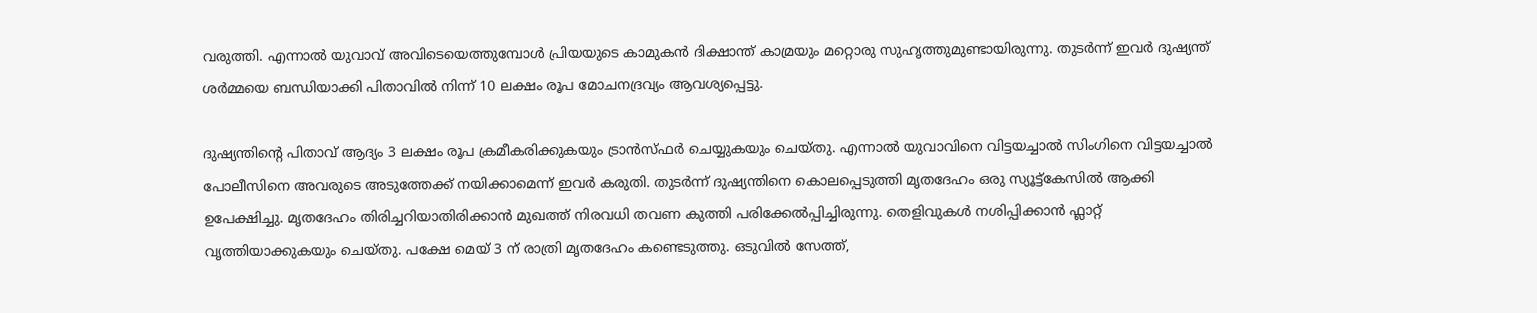വരുത്തി. എന്നാൽ യുവാവ് അവിടെയെത്തുമ്പോൾ പ്രിയയുടെ കാമുകൻ ദിക്ഷാന്ത് കാമ്രയും മറ്റൊരു സുഹൃത്തുമുണ്ടായിരുന്നു. തുടർന്ന് ഇവ‍ർ ദുഷ്യന്ത് ശർമ്മയെ ബന്ധിയാക്കി പിതാവിൽ നിന്ന് 10 ലക്ഷം രൂപ മോചനദ്രവ്യം ആവശ്യപ്പെട്ടു.

ദുഷ്യന്തിന്‍റെ പിതാവ് ആദ്യം 3 ലക്ഷം രൂപ ക്രമീകരിക്കുകയും ട്രാൻസ്ഫർ ചെയ്യുകയും ചെയ്തു. എന്നാൽ യുവാവിനെ വിട്ടയച്ചാൽ സിംഗിനെ വിട്ടയച്ചാൽ പോലീസിനെ അവരുടെ അടുത്തേക്ക് നയിക്കാമെന്ന് ഇവർ കരുതി. തുടർന്ന് ദുഷ്യന്തിനെ കൊലപ്പെടുത്തി മൃതദേഹം ഒരു സ്യൂട്ട്കേസിൽ ആക്കി ഉപേക്ഷിച്ചു. മൃതദേഹം തിരിച്ചറിയാതിരിക്കാൻ മുഖത്ത് നിരവധി തവണ കുത്തി പരിക്കേൽപ്പിച്ചിരുന്നു. തെളിവുകൾ നശിപ്പിക്കാൻ ഫ്ലാറ്റ് വൃത്തിയാക്കുകയും ചെയ്തു. പക്ഷേ മെയ് 3 ന് രാത്രി മൃതദേഹം കണ്ടെടുത്തു. ഒടുവിൽ സേത്ത്,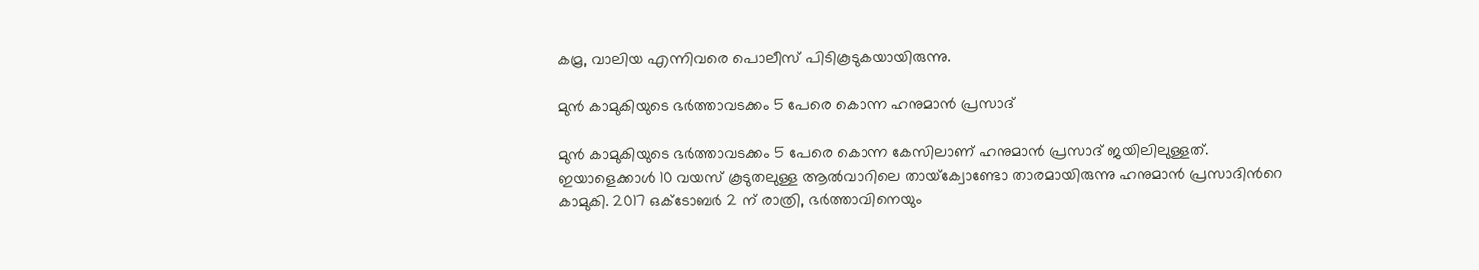കമ്ര, വാലിയ എന്നിവരെ പൊലീസ് പിടികൂടുകയായിരുന്നു.

മുൻ കാമുകിയുടെ ഭ‍ർത്താവടക്കം 5 പേരെ കൊന്ന ഹനുമാൻ പ്രസാദ്

മുൻ കാമുകിയുടെ ഭ‍ർത്താവടക്കം 5 പേരെ കൊന്ന കേസിലാണ് ഹനുമാൻ പ്രസാദ് ജയിലിലുള്ളത്. ഇയാളെക്കാൾ 10 വയസ് കൂടുതലുള്ള ആൽവാറിലെ തായ്‌ക്വോണ്ടോ താരമായിരുന്നു ഹനുമാൻ പ്രസാദിന്‍റെ കാമുകി. 2017 ഒക്ടോബർ 2 ന് രാത്രി, ഭർത്താവിനെയും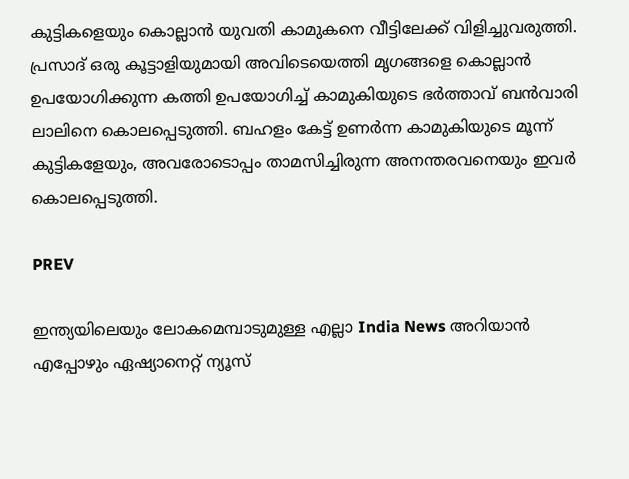കുട്ടികളെയും കൊല്ലാൻ യുവതി കാമുകനെ വീട്ടിലേക്ക് വിളിച്ചുവരുത്തി. പ്രസാദ് ഒരു കൂട്ടാളിയുമായി അവിടെയെത്തി മൃഗങ്ങളെ കൊല്ലാൻ ഉപയോഗിക്കുന്ന കത്തി ഉപയോഗിച്ച് കാമുകിയുടെ ഭർത്താവ് ബൻവാരി ലാലിനെ കൊലപ്പെടുത്തി. ബഹളം കേട്ട് ഉണർന്ന കാമുകിയുടെ മൂന്ന് കുട്ടികളേയും, അവരോടൊപ്പം താമസിച്ചിരുന്ന അനന്തരവനെയും ഇവർ കൊലപ്പെടുത്തി.

PREV

ഇന്ത്യയിലെയും ലോകമെമ്പാടുമുള്ള എല്ലാ India News അറിയാൻ എപ്പോഴും ഏഷ്യാനെറ്റ് ന്യൂസ്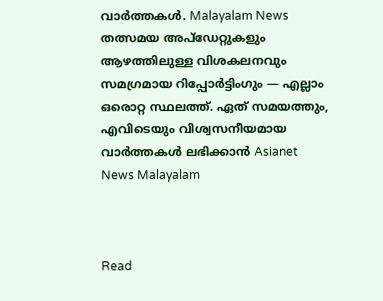വാർത്തകൾ. Malayalam News   തത്സമയ അപ്‌ഡേറ്റുകളും ആഴത്തിലുള്ള വിശകലനവും സമഗ്രമായ റിപ്പോർട്ടിംഗും — എല്ലാം ഒരൊറ്റ സ്ഥലത്ത്. ഏത് സമയത്തും, എവിടെയും വിശ്വസനീയമായ വാർത്തകൾ ലഭിക്കാൻ Asianet News Malayalam



Read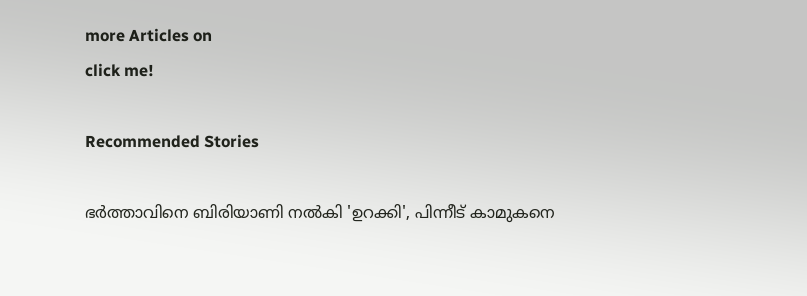more Articles on
click me!

Recommended Stories

ഭർത്താവിനെ ബിരിയാണി നൽകി 'ഉറക്കി', പിന്നീട് കാമുകനെ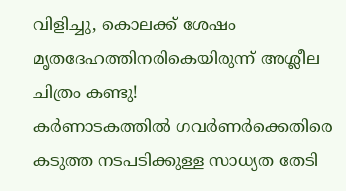വിളിച്ചു, കൊലക്ക് ശേഷം മൃതദേഹത്തിനരികെയിരുന്ന് അശ്ലീല ചിത്രം കണ്ടു!
കർണാടകത്തിൽ ഗവർണർക്കെതിരെ കടുത്ത നടപടിക്കുള്ള സാധ്യത തേടി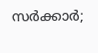സർക്കാർ;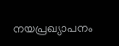നയപ്രഖ്യാപനം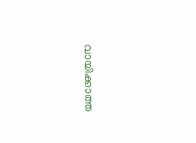വായിക്കാത്ത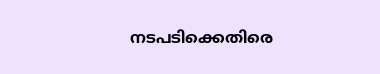നടപടിക്കെതിരെ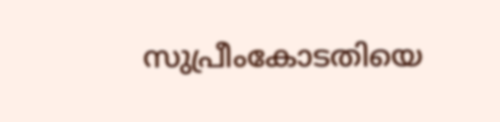സുപ്രീംകോടതിയെ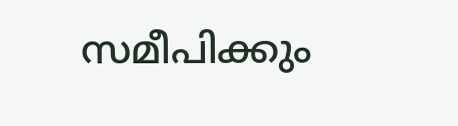സമീപിക്കും